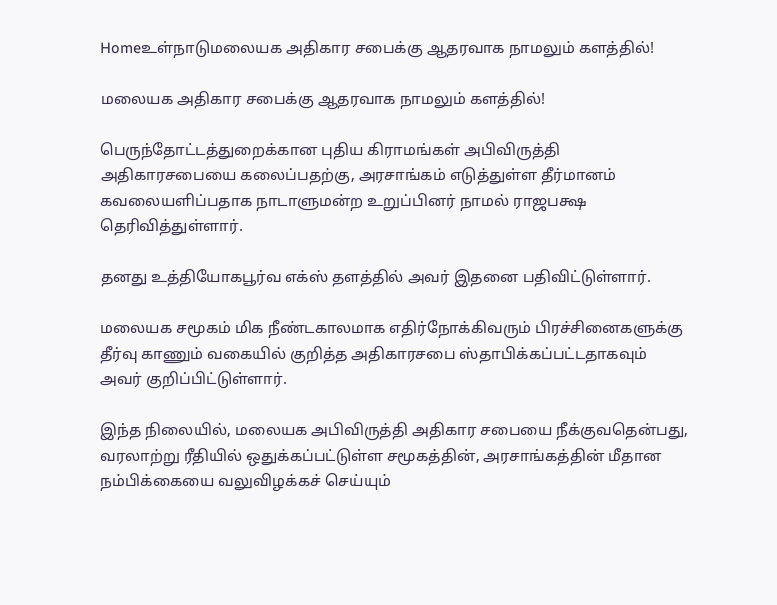Homeஉள்நாடுமலையக அதிகார சபைக்கு ஆதரவாக நாமலும் களத்தில்!

மலையக அதிகார சபைக்கு ஆதரவாக நாமலும் களத்தில்!

பெருந்தோட்டத்துறைக்கான புதிய கிராமங்கள் அபிவிருத்தி அதிகாரசபையை கலைப்பதற்கு, அரசாங்கம் எடுத்துள்ள தீர்மானம் கவலையளிப்பதாக நாடாளுமன்ற உறுப்பினர் நாமல் ராஜபக்ஷ தெரிவித்துள்ளார்.

தனது உத்தியோகபூர்வ எக்ஸ் தளத்தில் அவர் இதனை பதிவிட்டுள்ளார்.

மலையக சமூகம் மிக நீண்டகாலமாக எதிர்நோக்கிவரும் பிரச்சினைகளுக்கு தீர்வு காணும் வகையில் குறித்த அதிகாரசபை ஸ்தாபிக்கப்பட்டதாகவும் அவர் குறிப்பிட்டுள்ளார்.

இந்த நிலையில், மலையக அபிவிருத்தி அதிகார சபையை நீக்குவதென்பது, வரலாற்று ரீதியில் ஒதுக்கப்பட்டுள்ள சமூகத்தின், அரசாங்கத்தின் மீதான நம்பிக்கையை வலுவிழக்கச் செய்யும்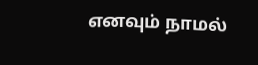எனவும் நாமல்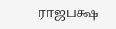ராஜபக்ஷ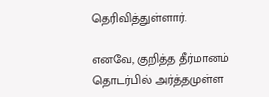தெரிவித்துள்ளார்.

எனவே, குறித்த தீர்மானம் தொடர்பில் அர்த்தமுள்ள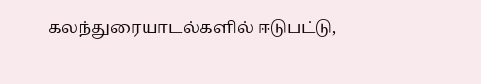கலந்துரையாடல்களில் ஈடுபட்டு,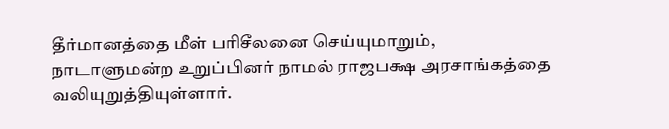தீர்மானத்தை மீள் பரிசீலனை செய்யுமாறும், நாடாளுமன்ற உறுப்பினர் நாமல் ராஜபக்ஷ அரசாங்கத்தை வலியுறுத்தியுள்ளார்.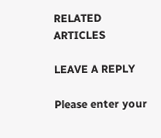RELATED ARTICLES

LEAVE A REPLY

Please enter your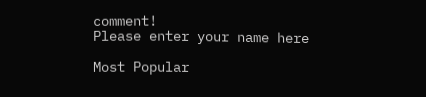comment!
Please enter your name here

Most Popular